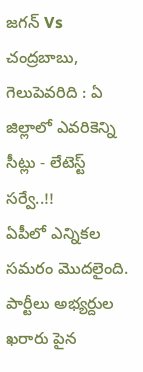జగన్ Vs చంద్రబాబు, గెలుపెవరిది : ఏ జిల్లాలో ఎవరికెన్ని సీట్లు - లేటెస్ట్ సర్వే..!!
ఏపీలో ఎన్నికల సమరం మొదలైంది. పార్టీలు అభ్యర్దుల ఖరారు పైన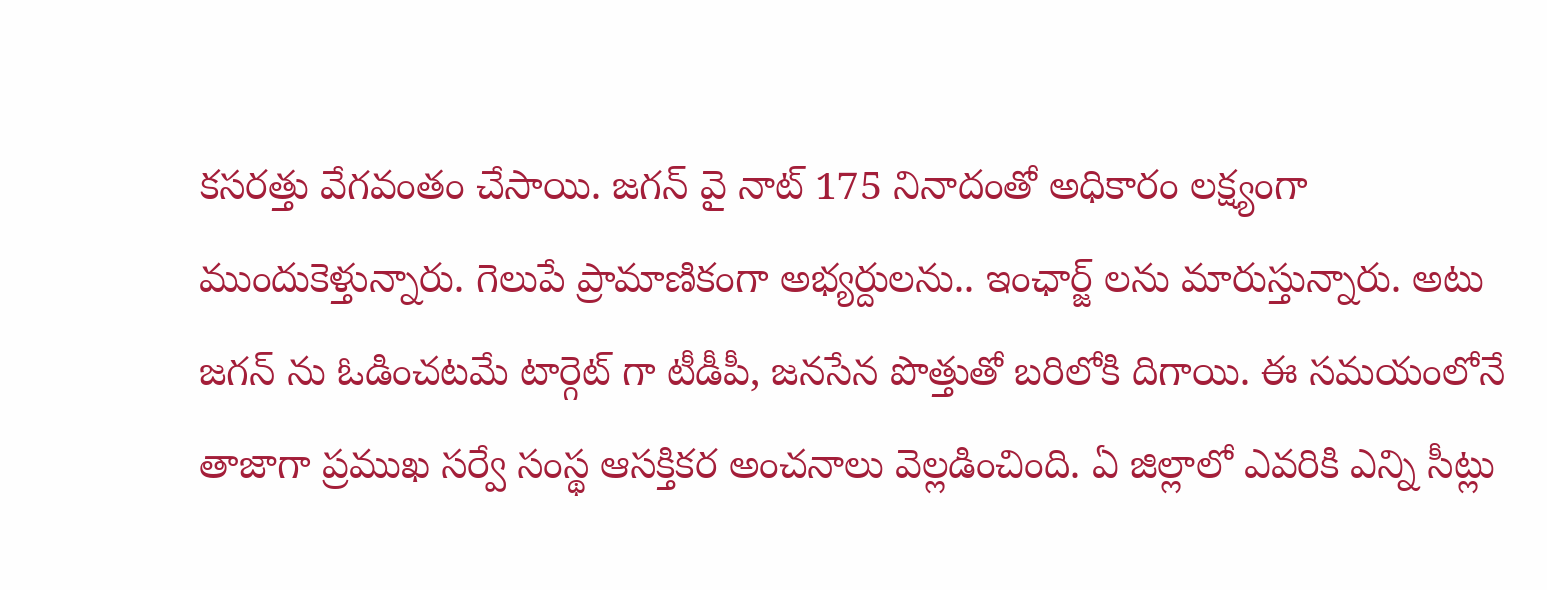కసరత్తు వేగవంతం చేసాయి. జగన్ వై నాట్ 175 నినాదంతో అధికారం లక్ష్యంగా ముందుకెళ్తున్నారు. గెలుపే ప్రామాణికంగా అభ్యర్దులను.. ఇంఛార్జ్ లను మారుస్తున్నారు. అటు జగన్ ను ఓడించటమే టార్గెట్ గా టీడీపీ, జనసేన పొత్తుతో బరిలోకి దిగాయి. ఈ సమయంలోనే తాజాగా ప్రముఖ సర్వే సంస్థ ఆసక్తికర అంచనాలు వెల్లడించింది. ఏ జిల్లాలో ఎవరికి ఎన్ని సీట్లు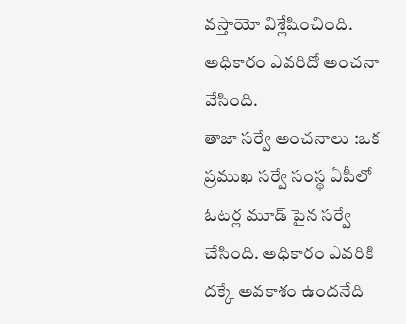వస్తాయో విశ్లేషించింది. అధికారం ఎవరిదో అంచనా వేసింది.
తాజా సర్వే అంచనాలు :ఒక ప్రముఖ సర్వే సంస్థ ఏపీలో ఓటర్ల మూడ్ పైన సర్వే చేసింది. అధికారం ఎవరికి దక్కే అవకాశం ఉందనేది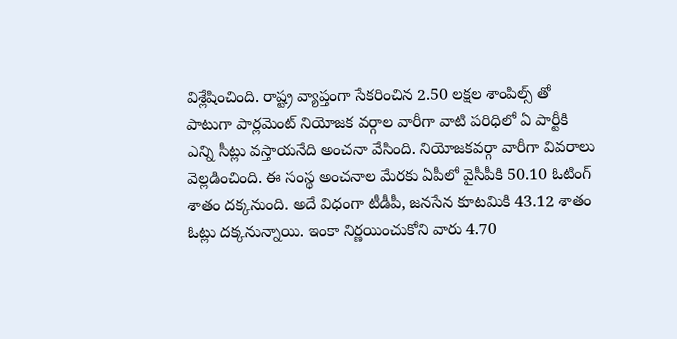విశ్లేషించింది. రాష్ట్ర వ్యాప్తంగా సేకరించిన 2.50 లక్షల శాంపిల్స్ తో పాటుగా పార్లమెంట్ నియోజక వర్గాల వారీగా వాటి పరిధిలో ఏ పార్టీకి ఎన్ని సీట్లు వస్తాయనేది అంచనా వేసింది. నియోజకవర్గా వారీగా వివరాలు వెల్లడించింది. ఈ సంస్థ అంచనాల మేరకు ఏపీలో వైసీపీకి 50.10 ఓటింగ్ శాతం దక్కనుంది. అదే విధంగా టీడీపీ, జనసేన కూటమికి 43.12 శాతం ఓట్లు దక్కనున్నాయి. ఇంకా నిర్ణయించుకోని వారు 4.70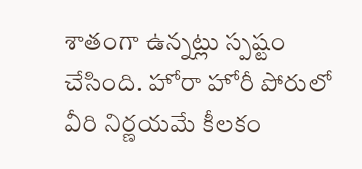శాతంగా ఉన్నట్లు స్పష్టం చేసింది. హోరా హోరీ పోరులో వీరి నిర్ణయమే కీలకం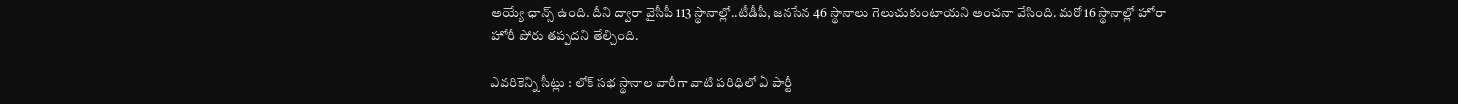అయ్యే ఛాన్స్ ఉంది. దీని ద్వారా వైసీపీ 113 స్థానాల్లో..టీడీపీ, జనసేన 46 స్థానాలు గెలుచుకుంటాయని అంచనా వేసింది. మరో 16 స్థానాల్లో హోరా హోరీ పోరు తప్పదని తేల్చింది.

ఎవరికెన్ని సీట్లు : లోక్ సభ స్థానాల వారీగా వాటి పరిధిలో ఏ పార్టీ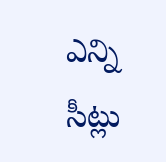ఎన్ని సీట్లు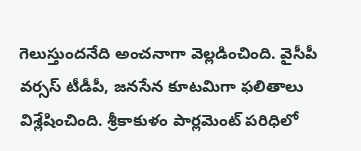గెలుస్తుందనేది అంచనాగా వెల్లడించింది. వైసీపీ వర్సస్ టీడీపీ, జనసేన కూటమిగా ఫలితాలు విశ్లేషించింది. శ్రీకాకుళం పార్లమెంట్ పరిధిలో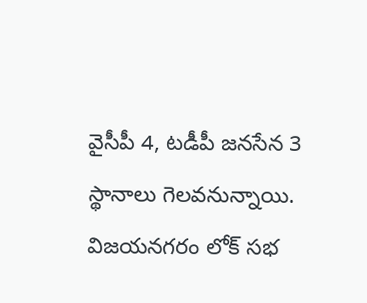వైసీపీ 4, టడీపీ జనసేన 3 స్థానాలు గెలవనున్నాయి. విజయనగరం లోక్ సభ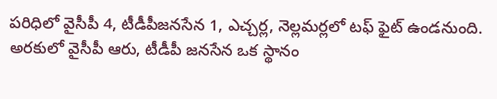పరిధిలో వైసీపీ 4, టీడీపీజనసేన 1, ఎచ్చర్ల, నెల్లమర్లలో టఫ్ ఫైట్ ఉండనుంది. అరకులో వైసీపీ ఆరు, టీడీపీ జనసేన ఒక స్థానం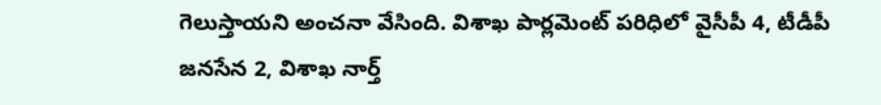గెలుస్తాయని అంచనా వేసింది. విశాఖ పార్లమెంట్ పరిధిలో వైసీపీ 4, టీడీపీ జనసేన 2, విశాఖ నార్త్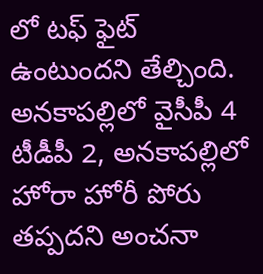లో టఫ్ ఫైట్ ఉంటుందని తేల్చింది. అనకాపల్లిలో వైసీపీ 4 టీడీపీ 2, అనకాపల్లిలో హోరా హోరీ పోరు తప్పదని అంచనా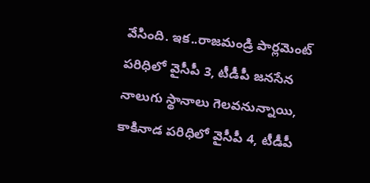వేసింది. ఇక..రాజమండ్రి పార్లమెంట్ పరిధిలో వైసీపీ 3, టీడీపీ జనసేన నాలుగు స్థానాలు గెలవనున్నాయి, కాకినాడ పరిధిలో వైసీపీ 4, టీడీపీ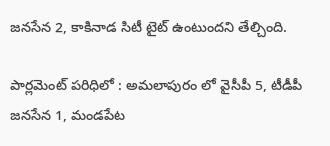జనసేన 2, కాకినాడ సిటీ టైట్ ఉంటుందని తేల్చింది.

పార్లమెంట్ పరిధిలో : అమలాపురం లో వైసీపీ 5, టీడీపీ జనసేన 1, మండపేట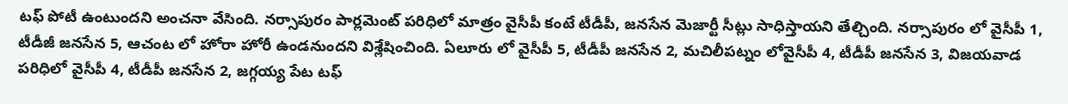టఫ్ పోటీ ఉంటుందని అంచనా వేసింది. నర్సాపురం పార్లమెంట్ పరిధిలో మాత్రం వైసీపీ కంటే టీడీపీ, జనసేన మెజార్టీ సీట్లు సాధిస్తాయని తేల్చింది. నర్సాపురం లో వైసీపీ 1, టీడీజీ జనసేన 5, ఆచంట లో హోరా హోరీ ఉండనుందని విశ్లేషించింది. ఏలూరు లో వైసీపీ 5, టీడీపీ జనసేన 2, మచిలీపట్నం లోవైసీపీ 4, టీడీపీ జనసేన 3, విజయవాడ పరిధిలో వైసీపీ 4, టీడీపీ జనసేన 2, జగ్గయ్య పేట టఫ్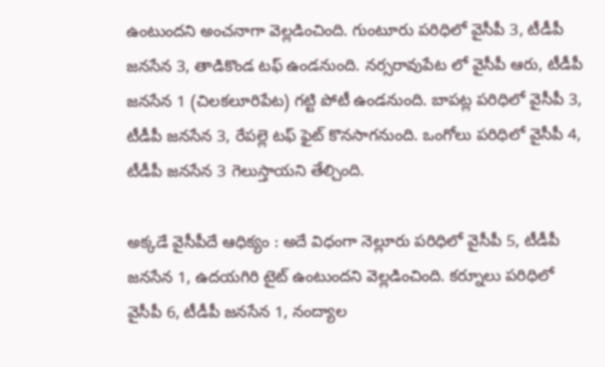ఉంటుందని అంచనాగా వెల్లడించింది. గుంటూరు పరిధిలో వైసీపీ 3, టీడీపీ జనసేన 3, తాడికొండ టఫ్ ఉండనుంది. నర్సరావుపేట లో వైసీపీ ఆరు, టీడీపీ జనసేన 1 (చిలకలూరిపేట) గట్టి పోటీ ఉండనుంది. బాపట్ల పరిధిలో వైసీపీ 3, టీడీపీ జనసేన 3, రేపల్లె టఫ్ ఫైట్ కొనసాగనుంది. ఒంగోలు పరిధిలో వైసీపీ 4, టీడీపీ జనసేన 3 గెలుస్తాయని తేల్చింది.

అక్కడే వైసీపీదే ఆధిక్యం : అదే విధంగా నెల్లూరు పరిధిలో వైసీపీ 5, టీడీపీ జనసేన 1, ఉదయగిరి టైట్ ఉంటుందని వెల్లడించింది. కర్నూలు పరిధిలో వైసీపీ 6, టీడీపీ జనసేన 1, నంద్యాల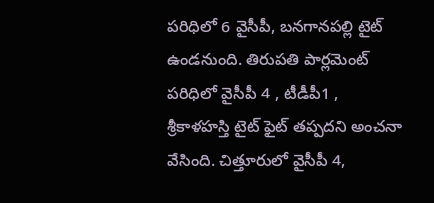పరిధిలో 6 వైసీపీ, బనగానపల్లి టైట్ ఉండనుంది. తిరుపతి పార్లమెంట్ పరిధిలో వైసీపీ 4 , టీడీపీ1 , శ్రీకాళహస్తి టైట్ ఫైట్ తప్పదని అంచనా వేసింది. చిత్తూరులో వైసీపీ 4,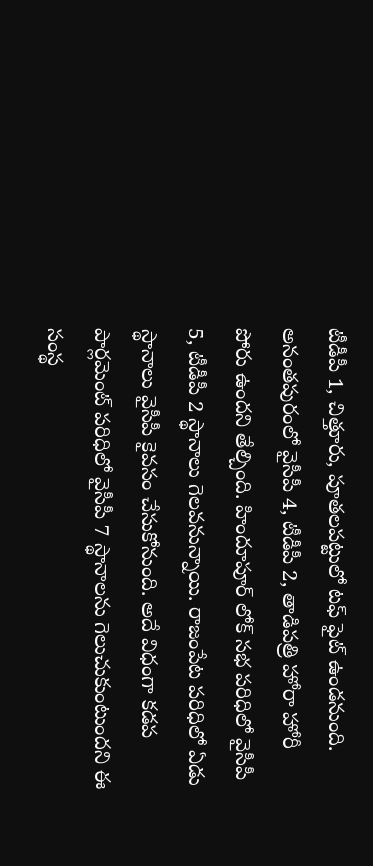టీడీపీ 1, చిత్తూరు, పూతలపట్టులో టఫ్ ఫైట్ ఉండనుంది. అనంతపురంలో వైసీపీ 4, టీడీపీ 2, తాడిపత్రి హోరా హోరీ పోరు ఉందని తేల్చింది. హిందూపూర్ లోక్ సభ పరిధిలో వైసీపీ 5, టీడీపీ 2 స్థానాలు గెలవనున్నాయి. రాజంపేట పరిధిలో ఏడు స్థానాలు వైసీపీ కైవసం చేసుకోనుంది. అదే విధంగా కడప పార్లమెంట్ పరిధిలో వైసీపీ 7 స్థానాలను గెలుచుకుంటుందని ఈ సంస్థ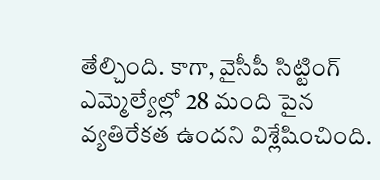తేల్చింది. కాగా, వైసీపీ సిట్టింగ్ ఎమ్మెల్యేల్లో 28 మంది పైన వ్యతిరేకత ఉందని విశ్లేషించింది.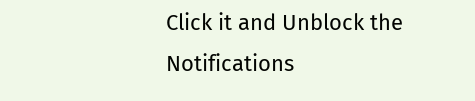Click it and Unblock the Notifications